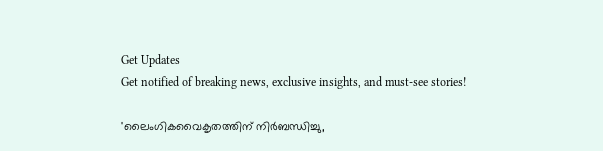Get Updates
Get notified of breaking news, exclusive insights, and must-see stories!

'ലൈംഗികവൈകൃതത്തിന് നിര്‍ബന്ധിച്ചു,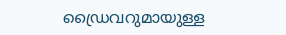ഡ്രൈവറുമായുള്ള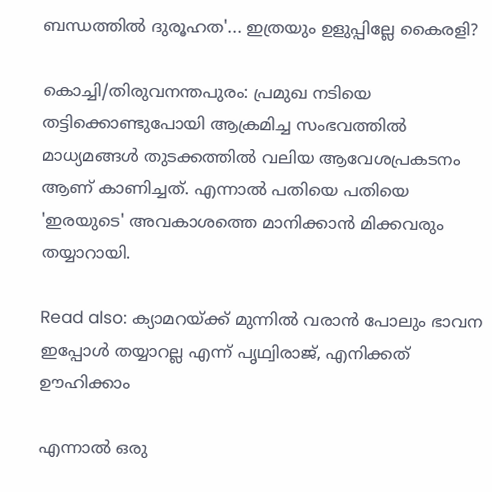ബന്ധത്തില്‍ ദുരൂഹത'... ഇത്രയും ഉളുപ്പില്ലേ കൈരളി?

കൊച്ചി/തിരുവനന്തപുരം: പ്രമുഖ നടിയെ തട്ടിക്കൊണ്ടുപോയി ആക്രമിച്ച സംഭവത്തില്‍ മാധ്യമങ്ങള്‍ തുടക്കത്തില്‍ വലിയ ആവേശപ്രകടനം ആണ് കാണിച്ചത്. എന്നാല്‍ പതിയെ പതിയെ 'ഇരയുടെ' അവകാശത്തെ മാനിക്കാന്‍ മിക്കവരും തയ്യാറായി.

Read also: ക്യാമറയ്ക്ക് മുന്നില്‍ വരാന്‍ പോലും ഭാവന ഇപ്പോള്‍ തയ്യാറല്ല എന്ന് പൃഥ്വിരാജ്, എനിക്കത് ഊഹിക്കാം

എന്നാല്‍ ഒരു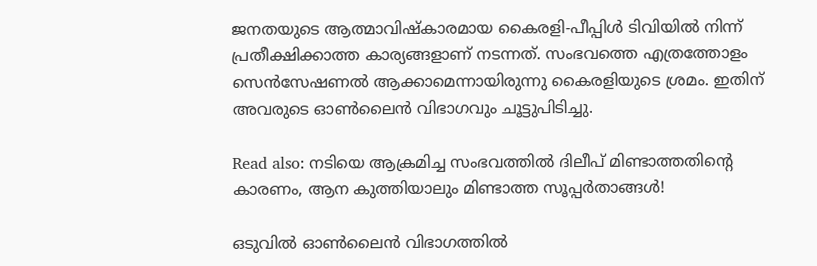ജനതയുടെ ആത്മാവിഷ്‌കാരമായ കൈരളി-പീപ്പിള്‍ ടിവിയില്‍ നിന്ന് പ്രതീക്ഷിക്കാത്ത കാര്യങ്ങളാണ് നടന്നത്. സംഭവത്തെ എത്രത്തോളം സെന്‍സേഷണല്‍ ആക്കാമെന്നായിരുന്നു കൈരളിയുടെ ശ്രമം. ഇതിന് അവരുടെ ഓണ്‍ലൈന്‍ വിഭാഗവും ചൂട്ടുപിടിച്ചു.

Read also: നടിയെ ആക്രമിച്ച സംഭവത്തില്‍ ദിലീപ് മിണ്ടാത്തതിന്റെ കാരണം, ആന കുത്തിയാലും മിണ്ടാത്ത സൂപ്പര്‍താങ്ങള്‍!

ഒടുവില്‍ ഓണ്‍ലൈന്‍ വിഭാഗത്തില്‍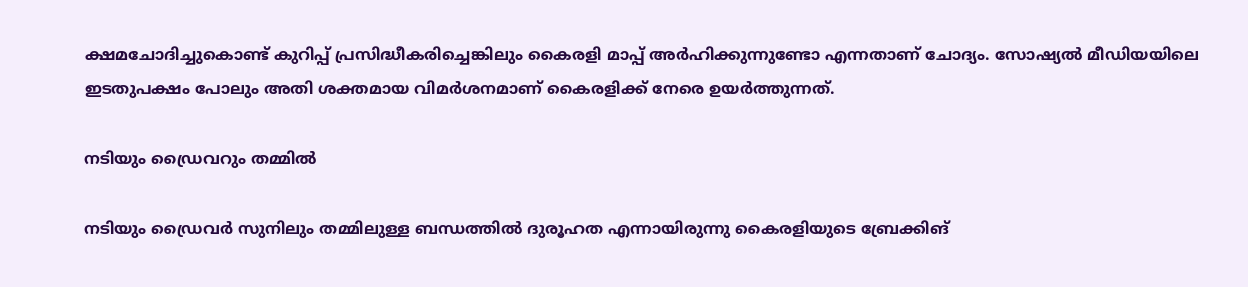ക്ഷമചോദിച്ചുകൊണ്ട് കുറിപ്പ് പ്രസിദ്ധീകരിച്ചെങ്കിലും കൈരളി മാപ്പ് അര്‍ഹിക്കുന്നുണ്ടോ എന്നതാണ് ചോദ്യം. സോഷ്യല്‍ മീഡിയയിലെ ഇടതുപക്ഷം പോലും അതി ശക്തമായ വിമര്‍ശനമാണ് കൈരളിക്ക് നേരെ ഉയര്‍ത്തുന്നത്.

നടിയും ഡ്രൈവറും തമ്മില്‍

നടിയും ഡ്രൈവര്‍ സുനിലും തമ്മിലുള്ള ബന്ധത്തില്‍ ദുരൂഹത എന്നായിരുന്നു കൈരളിയുടെ ബ്രേക്കിങ്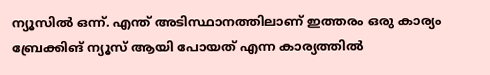ന്യൂസില്‍ ഒന്ന്. എന്ത് അടിസ്ഥാനത്തിലാണ് ഇത്തരം ഒരു കാര്യം ബ്രേക്കിങ് ന്യൂസ് ആയി പോയത് എന്ന കാര്യത്തില്‍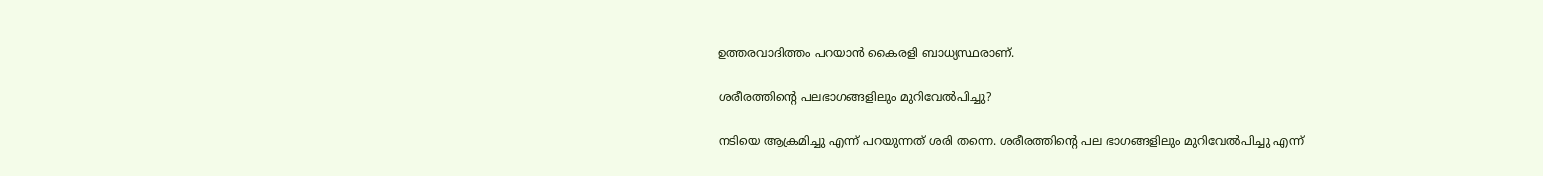ഉത്തരവാദിത്തം പറയാന്‍ കൈരളി ബാധ്യസ്ഥരാണ്.

ശരീരത്തിന്റെ പലഭാഗങ്ങളിലും മുറിവേല്‍പിച്ചു?

നടിയെ ആക്രമിച്ചു എന്ന് പറയുന്നത് ശരി തന്നെ. ശരീരത്തിന്റെ പല ഭാഗങ്ങളിലും മുറിവേല്‍പിച്ചു എന്ന്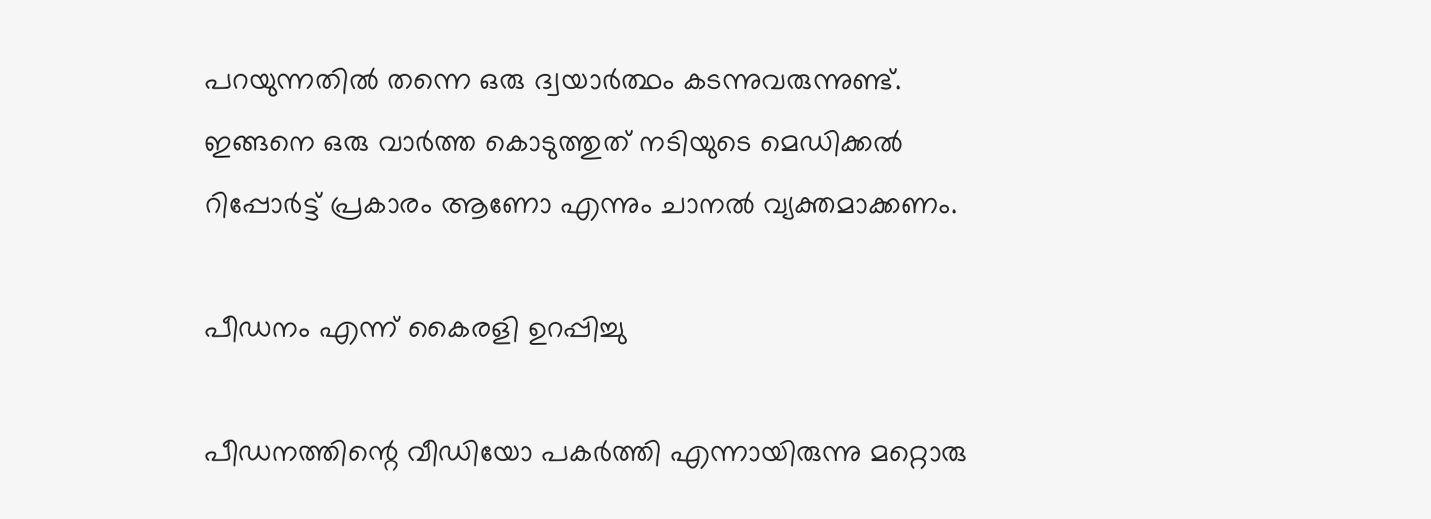പറയുന്നതില്‍ തന്നെ ഒരു ദ്വയാര്‍ത്ഥം കടന്നുവരുന്നുണ്ട്. ഇങ്ങനെ ഒരു വാര്‍ത്ത കൊടുത്തുത് നടിയുടെ മെഡിക്കല്‍ റിപ്പോര്‍ട്ട് പ്രകാരം ആണോ എന്നും ചാനല്‍ വ്യക്തമാക്കണം.

പീഡനം എന്ന് കൈരളി ഉറപ്പിച്ചു

പീഡനത്തിന്റെ വീഡിയോ പകര്‍ത്തി എന്നായിരുന്നു മറ്റൊരു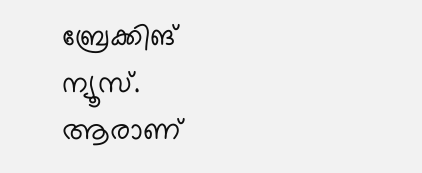ബ്രേക്കിങ് ന്യൂസ്. ആരാണ്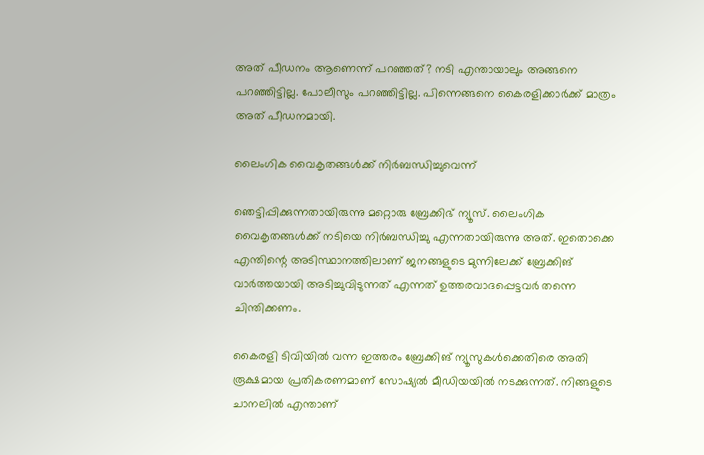അത് പീഡനം ആണെന്ന് പറഞ്ഞത്? നടി എന്തായാലും അങ്ങനെ പറഞ്ഞിട്ടില്ല. പോലീസും പറഞ്ഞിട്ടില്ല. പിന്നെങ്ങനെ കൈരളിക്കാര്‍ക്ക് മാത്രം അത് പീഡനമായി.

ലൈംഗിക വൈകൃതങ്ങള്‍ക്ക് നിര്‍ബന്ധിച്ചുവെന്ന്

ഞെട്ടിപ്പിക്കുന്നതായിരുന്നു മറ്റൊരു ബ്രേക്കിഭ് ന്യൂസ്. ലൈംഗിക വൈകൃതങ്ങള്‍ക്ക് നടിയെ നിര്‍ബന്ധിച്ചു എന്നതായിരുന്നു അത്. ഇതൊക്കെ എന്തിന്റെ അടിസ്ഥാനത്തിലാണ് ജനങ്ങളുടെ മുന്നിലേക്ക് ബ്രേക്കിങ് വാര്‍ത്തയായി അടിച്ചുവിടുന്നത് എന്നത് ഉത്തരവാദപ്പെട്ടവര്‍ തന്നെ ചിന്തിക്കണം.

കൈരളി ടിവിയില്‍ വന്ന ഇത്തരം ബ്രേക്കിങ് ന്യൂസുകള്‍ക്കെതിരെ അതി രൂക്ഷമായ പ്രതികരണമാണ് സോഷ്യല്‍ മീഡിയയില്‍ നടക്കുന്നത്. നിങ്ങളുടെ ചാനലില്‍ എന്താണ്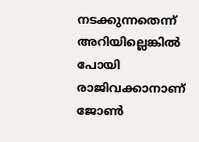നടക്കുന്നതെന്ന് അറിയില്ലെങ്കില്‍ പോയി രാജിവക്കാനാണ് ജോണ്‍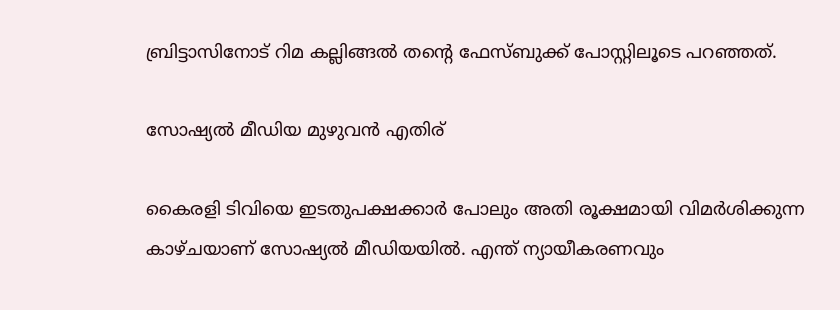ബ്രിട്ടാസിനോട് റിമ കല്ലിങ്ങല്‍ തന്റെ ഫേസ്ബുക്ക് പോസ്റ്റിലൂടെ പറഞ്ഞത്.

സോഷ്യല്‍ മീഡിയ മുഴുവന്‍ എതിര്

കൈരളി ടിവിയെ ഇടതുപക്ഷക്കാര്‍ പോലും അതി രൂക്ഷമായി വിമര്‍ശിക്കുന്ന കാഴ്ചയാണ് സോഷ്യല്‍ മീഡിയയില്‍. എന്ത് ന്യായീകരണവും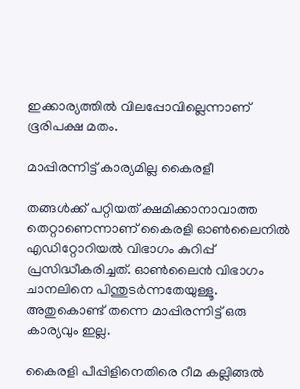ഇക്കാര്യത്തില്‍ വിലപ്പോവില്ലെന്നാണ് ഭൂരിപക്ഷ മതം.

മാപ്പിരന്നിട്ട് കാര്യമില്ല കൈരളീ

തങ്ങള്‍ക്ക് പറ്റിയത് ക്ഷമിക്കാനാവാത്ത തെറ്റാണെന്നാണ് കൈരളി ഓണ്‍ലൈനില്‍ എഡിറ്റോറിയല്‍ വിഭാഗം കുറിപ്പ് പ്രസിദ്ധീകരിച്ചത്. ഓണ്‍ലൈന്‍ വിഭാഗം ചാനലിനെ പിന്തുടര്‍ന്നതേയുള്ളൂ. അതുകൊണ്ട് തന്നെ മാപ്പിരന്നിട്ട് ഒരു കാര്യവും ഇല്ല.

കൈരളി പീപ്പിളിനെതിരെ റീമ കല്ലിങ്ങല്‍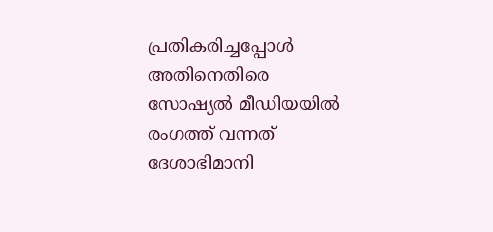പ്രതികരിച്ചപ്പോള്‍ അതിനെതിരെ സോഷ്യല്‍ മീഡിയയില്‍ രംഗത്ത് വന്നത് ദേശാഭിമാനി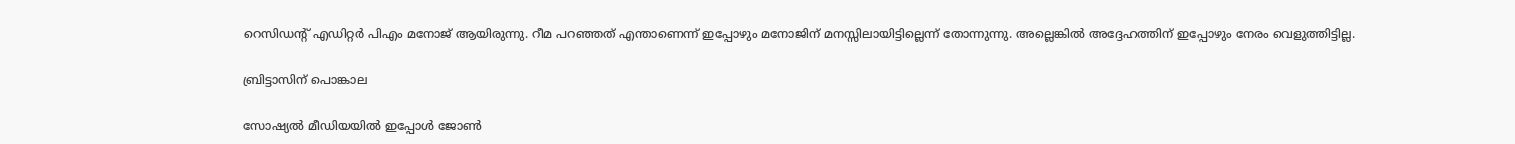റെസിഡന്റ് എഡിറ്റര്‍ പിഎം മനോജ് ആയിരുന്നു. റീമ പറഞ്ഞത് എന്താണെന്ന് ഇപ്പോഴും മനോജിന് മനസ്സിലായിട്ടില്ലെന്ന് തോന്നുന്നു. അല്ലെങ്കില്‍ അദ്ദേഹത്തിന് ഇപ്പോഴും നേരം വെളുത്തിട്ടില്ല.

ബ്രിട്ടാസിന് പൊങ്കാല

സോഷ്യല്‍ മീഡിയയില്‍ ഇപ്പോള്‍ ജോണ്‍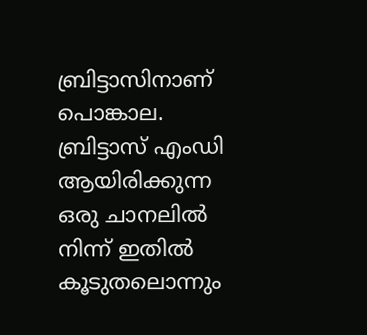ബ്രിട്ടാസിനാണ് പൊങ്കാല. ബ്രിട്ടാസ് എംഡി ആയിരിക്കുന്ന ഒരു ചാനലില്‍ നിന്ന് ഇതില്‍ കൂടുതലൊന്നും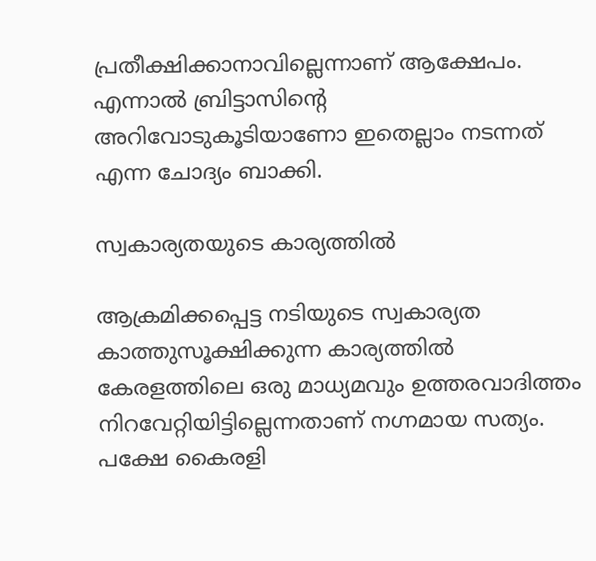പ്രതീക്ഷിക്കാനാവില്ലെന്നാണ് ആക്ഷേപം. എന്നാല്‍ ബ്രിട്ടാസിന്റെ അറിവോടുകൂടിയാണോ ഇതെല്ലാം നടന്നത് എന്ന ചോദ്യം ബാക്കി.

സ്വകാര്യതയുടെ കാര്യത്തില്‍

ആക്രമിക്കപ്പെട്ട നടിയുടെ സ്വകാര്യത കാത്തുസൂക്ഷിക്കുന്ന കാര്യത്തില്‍ കേരളത്തിലെ ഒരു മാധ്യമവും ഉത്തരവാദിത്തം നിറവേറ്റിയിട്ടില്ലെന്നതാണ് നഗ്നമായ സത്യം. പക്ഷേ കൈരളി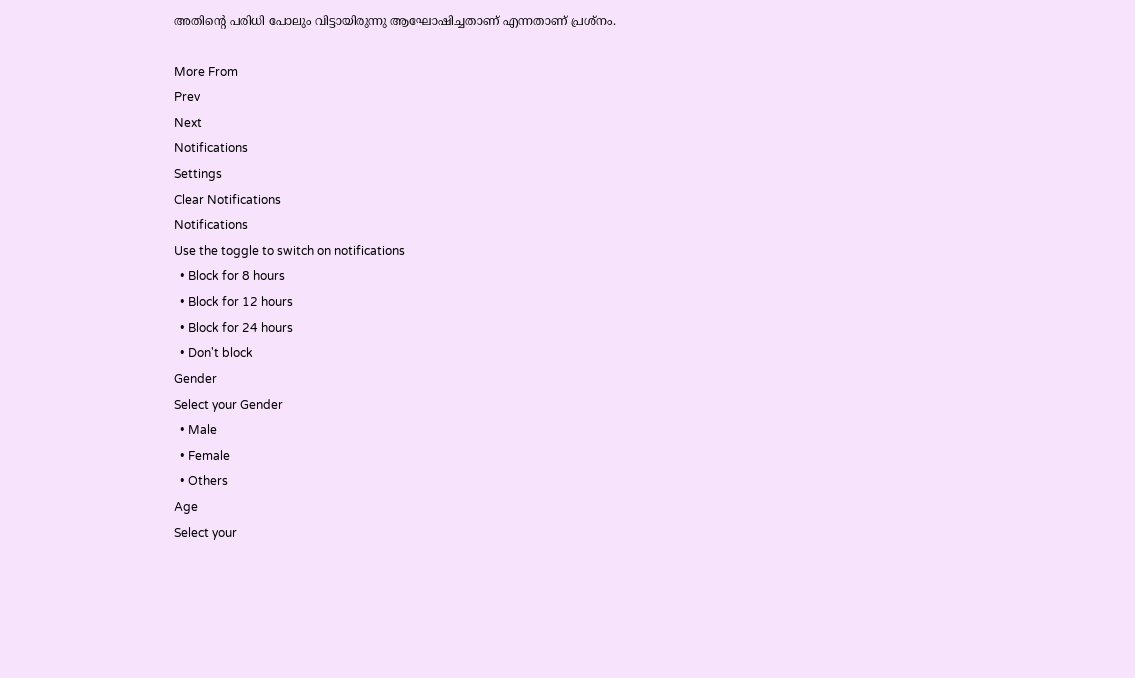അതിന്റെ പരിധി പോലും വിട്ടായിരുന്നു ആഘോഷിച്ചതാണ് എന്നതാണ് പ്രശ്‌നം.

More From
Prev
Next
Notifications
Settings
Clear Notifications
Notifications
Use the toggle to switch on notifications
  • Block for 8 hours
  • Block for 12 hours
  • Block for 24 hours
  • Don't block
Gender
Select your Gender
  • Male
  • Female
  • Others
Age
Select your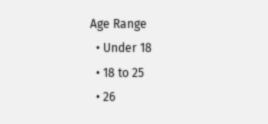Age Range
  • Under 18
  • 18 to 25
  • 26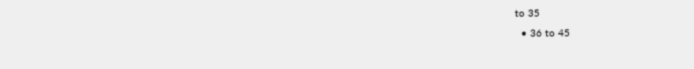to 35
  • 36 to 45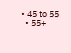• 45 to 55
  • 55+